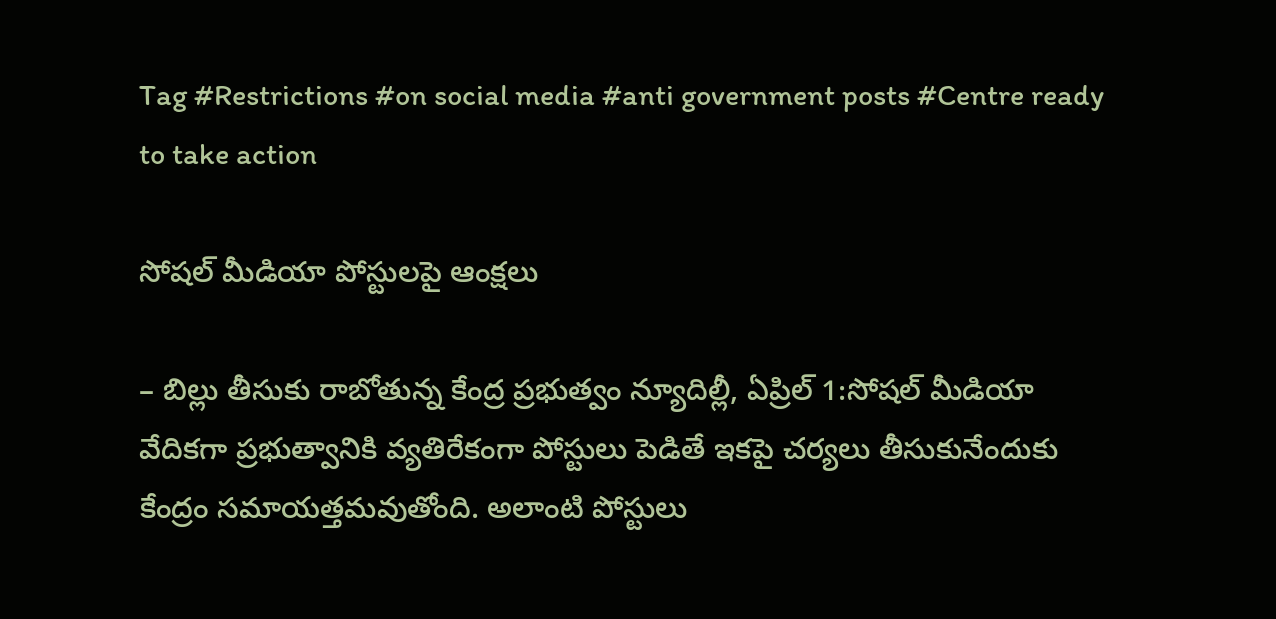Tag #Restrictions #on social media #anti government posts #Centre ready to take action

సోషల్ ‌మీడియా పోస్టులపై ఆంక్షలు

– బిల్లు తీసుకు రాబోతున్న కేంద్ర ప్రభుత్వం న్యూదిల్లీ, ఏప్రిల్‌ 1:సోషల్ ‌మీడియా వేదికగా ప్రభుత్వానికి వ్యతిరేకంగా పోస్టులు పెడితే ఇకపై చర్యలు తీసుకునేందుకు కేంద్రం సమాయత్తమవుతోంది. అలాంటి పోస్టులు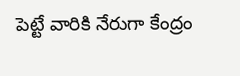పెట్టే వారికి నేరుగా కేంద్రం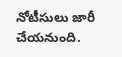నోటీసులు జారీ చేయనుంది.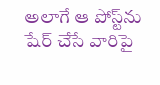అలాగే ఆ పోస్ట్‌ను షేర్‌ ‌చేసే వారిపై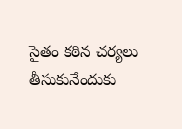సైతం కఠిన చర్యలు తీసుకునేందుకు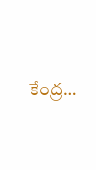కేంద్ర…